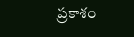ప్రకాశం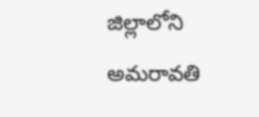జిల్లాలోని అమరావతి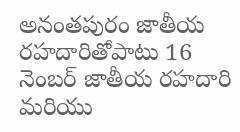అనంతపురం జాతీయ రహదారితోపాటు 16 నెంబర్ జాతీయ రహదారి మరియు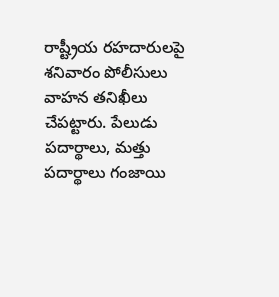రాష్ట్రీయ రహదారులపై శనివారం పోలీసులు వాహన తనిఖీలు చేపట్టారు. పేలుడు పదార్థాలు, మత్తు పదార్థాలు గంజాయి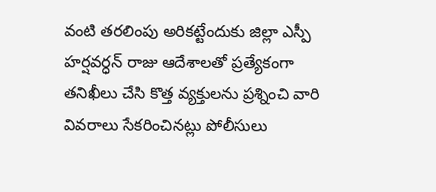వంటి తరలింపు అరికట్టేందుకు జిల్లా ఎస్పీ హర్షవర్ధన్ రాజు ఆదేశాలతో ప్రత్యేకంగా తనిఖీలు చేసి కొత్త వ్యక్తులను ప్రశ్నించి వారి వివరాలు సేకరించినట్లు పోలీసులు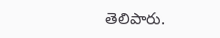తెలిపారు.